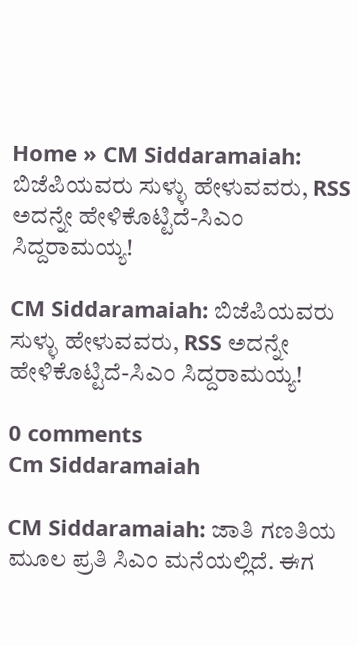Home » CM Siddaramaiah: ಬಿಜೆಪಿಯವರು ಸುಳ್ಳು ಹೇಳುವವರು, RSS ಅದನ್ನೇ ಹೇಳಿಕೊಟ್ಟಿದೆ-ಸಿಎಂ ಸಿದ್ದರಾಮಯ್ಯ!

CM Siddaramaiah: ಬಿಜೆಪಿಯವರು ಸುಳ್ಳು ಹೇಳುವವರು, RSS ಅದನ್ನೇ ಹೇಳಿಕೊಟ್ಟಿದೆ-ಸಿಎಂ ಸಿದ್ದರಾಮಯ್ಯ!

0 comments
Cm Siddaramaiah

CM Siddaramaiah: ಜಾತಿ ಗಣತಿಯ ಮೂಲ ಪ್ರತಿ ಸಿಎಂ ಮನೆಯಲ್ಲಿದೆ. ಈಗ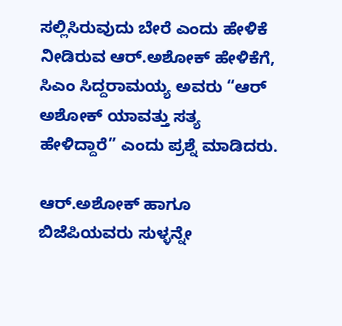ಸಲ್ಲಿಸಿರುವುದು ಬೇರೆ ಎಂದು ಹೇಳಿಕೆ ನೀಡಿರುವ ಆರ್.ಅಶೋಕ್‌ ಹೇಳಿಕೆಗೆ, ಸಿಎಂ ಸಿದ್ದರಾಮಯ್ಯ ಅವರು “ಆರ್‌ ಅಶೋಕ್‌ ಯಾವತ್ತು ಸತ್ಯ ಹೇಳಿದ್ದಾರೆ” ಎಂದು ಪ್ರಶ್ನೆ ಮಾಡಿದರು.

ಆರ್.ಅಶೋಕ್‌ ಹಾಗೂ ಬಿಜೆಪಿಯವರು ಸುಳ್ಳನ್ನೇ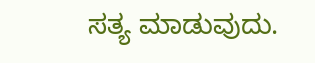ಸತ್ಯ ಮಾಡುವುದು.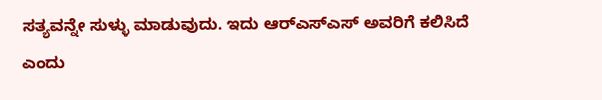ಸತ್ಯವನ್ನೇ ಸುಳ್ಳು ಮಾಡುವುದು. ಇದು ಆರ್‌ಎಸ್‌ಎಸ್‌ ಅವರಿಗೆ ಕಲಿಸಿದೆ ಎಂದು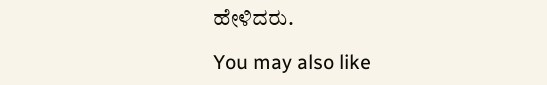ಹೇಳಿದರು.

You may also like